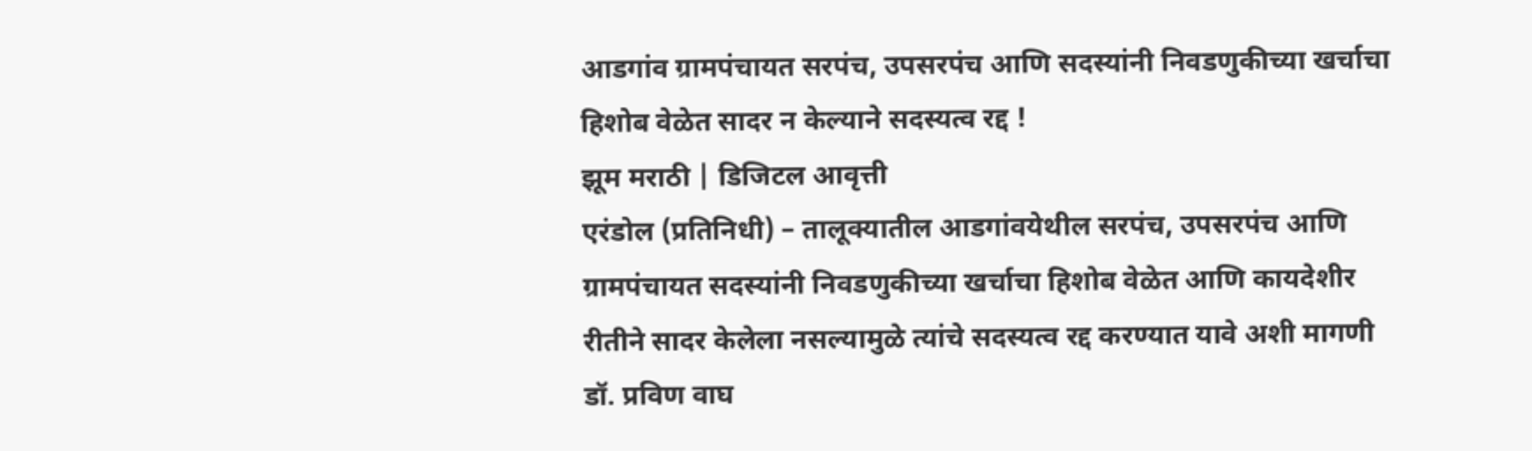आडगांव ग्रामपंचायत सरपंच, उपसरपंच आणि सदस्यांनी निवडणुकीच्या खर्चाचा हिशोब वेळेत सादर न केल्याने सदस्यत्व रद्द !
झूम मराठी | डिजिटल आवृत्ती
एरंडोल (प्रतिनिधी) – तालूक्यातील आडगांवयेथील सरपंच, उपसरपंच आणि ग्रामपंचायत सदस्यांनी निवडणुकीच्या खर्चाचा हिशोब वेळेत आणि कायदेशीर रीतीने सादर केलेला नसल्यामुळे त्यांचे सदस्यत्व रद्द करण्यात यावे अशी मागणी डॉ. प्रविण वाघ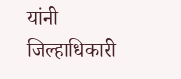यांनी जिल्हाधिकारी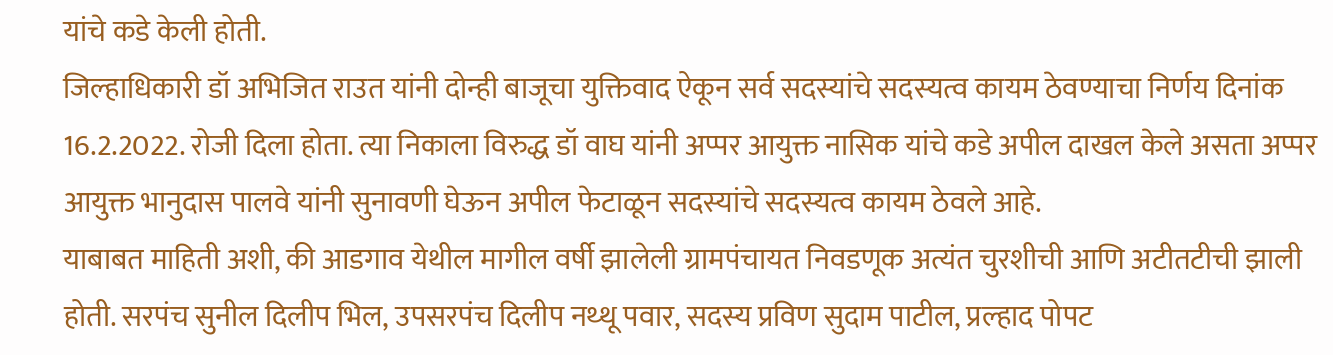यांचे कडे केली होती.
जिल्हाधिकारी डॉ अभिजित राउत यांनी दोन्ही बाजूचा युक्तिवाद ऐकून सर्व सदस्यांचे सदस्यत्व कायम ठेवण्याचा निर्णय दिनांक 16.2.2022. रोजी दिला होता. त्या निकाला विरुद्ध डॉ वाघ यांनी अप्पर आयुक्त नासिक यांचे कडे अपील दाखल केले असता अप्पर आयुक्त भानुदास पालवे यांनी सुनावणी घेऊन अपील फेटाळून सदस्यांचे सदस्यत्व कायम ठेवले आहे.
याबाबत माहिती अशी, की आडगाव येथील मागील वर्षी झालेली ग्रामपंचायत निवडणूक अत्यंत चुरशीची आणि अटीतटीची झाली होती. सरपंच सुनील दिलीप भिल, उपसरपंच दिलीप नथ्थू पवार, सदस्य प्रविण सुदाम पाटील, प्रल्हाद पोपट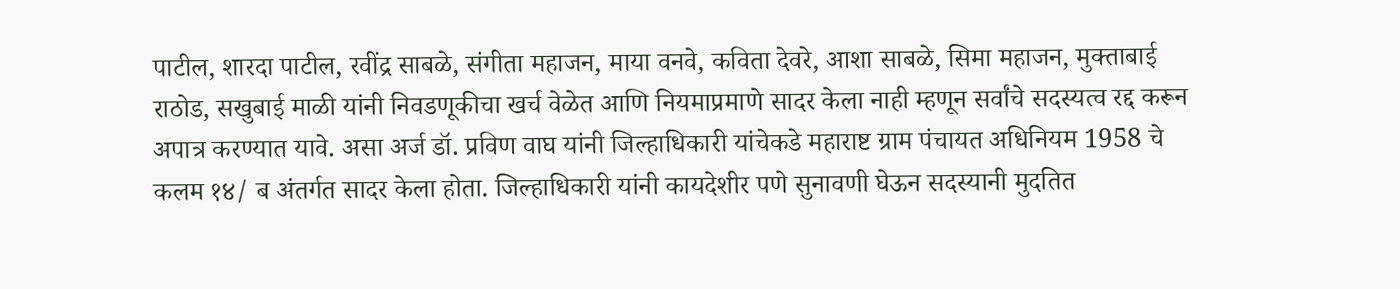पाटील, शारदा पाटील, रवींद्र साबळे, संगीता महाजन, माया वनवे, कविता देवरे, आशा साबळे, सिमा महाजन, मुक्ताबाई राठोड, सखुबाई माळी यांनी निवडणूकीचा खर्च वेळेत आणि नियमाप्रमाणे सादर केला नाही म्हणून सर्वांचे सदस्यत्व रद्द करून अपात्र करण्यात यावे. असा अर्ज डॉ. प्रविण वाघ यांनी जिल्हाधिकारी यांचेकडे महाराष्ट ग्राम पंचायत अधिनियम 1958 चे कलम १४/ ब अंतर्गत सादर केला होता. जिल्हाधिकारी यांनी कायदेशीर पणे सुनावणी घेऊन सदस्यानी मुदतित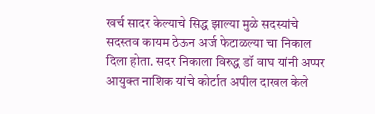खर्च सादर केल्याचे सिद्ध झाल्या मुळे सदस्यांचे सदस्तव कायम ठेऊन अर्ज फेटाळल्या चा निकाल दिला होता. सदर निकाला विरुद्ध डॉ वाघ यांनी अप्पर आयुक्त नाशिक यांचे कोर्टात अपील दाखल केले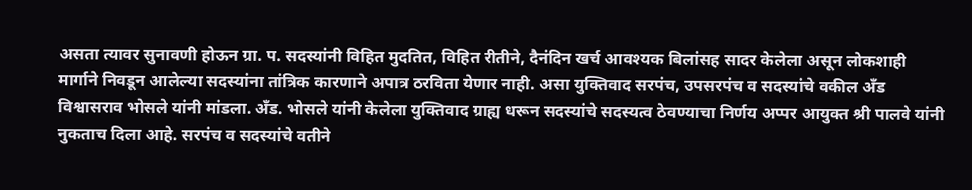असता त्यावर सुनावणी होऊन ग्रा. प. सदस्यांनी विहित मुदतित, विहित रीतीने, दैनंदिन खर्च आवश्यक बिलांसह सादर केलेला असून लोकशाही मार्गाने निवडून आलेल्या सदस्यांना तांत्रिक कारणाने अपात्र ठरविता येणार नाही. असा युक्तिवाद सरपंच, उपसरपंच व सदस्यांचे वकील अँड विश्वासराव भोसले यांनी मांडला. अँड. भोसले यांनी केलेला युक्तिवाद ग्राह्य धरून सदस्यांचे सदस्यत्व ठेवण्याचा निर्णय अप्पर आयुक्त श्री पालवे यांनी नुकताच दिला आहे. सरपंच व सदस्यांचे वतीने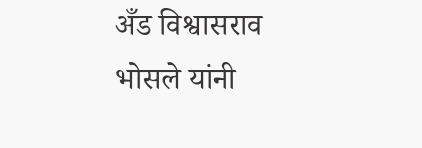अँड विश्वासराव भोसले यांनी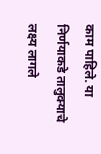काम पाहिले. या निर्णयाकडे तालुक्याचे लक्ष्य लागले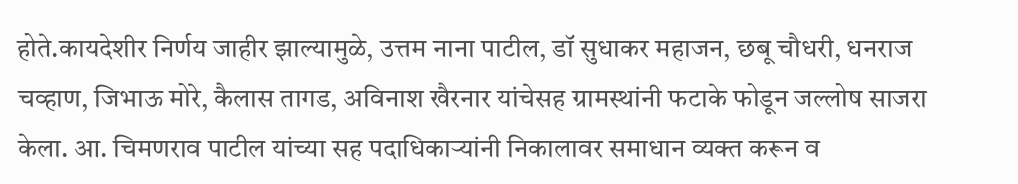होते.कायदेशीर निर्णय जाहीर झाल्यामुळे, उत्तम नाना पाटील, डॉ सुधाकर महाजन, छबू चौधरी, धनराज चव्हाण, जिभाऊ मोरे, कैलास तागड, अविनाश खैरनार यांचेसह ग्रामस्थांनी फटाके फोडून जल्लोष साजरा केला. आ. चिमणराव पाटील यांच्या सह पदाधिकाऱ्यांनी निकालावर समाधान व्यक्त करून व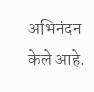अभिनंदन केले आहे.